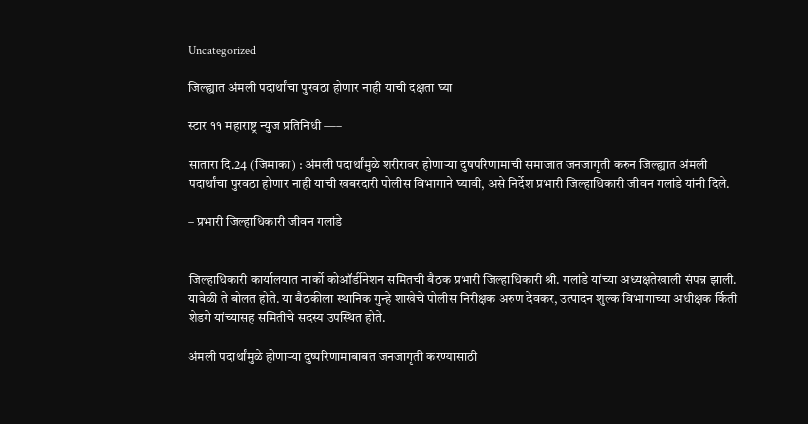Uncategorized

जिल्ह्यात अंमली पदार्थांचा पुरवठा होणार नाही याची दक्षता घ्या

स्टार ११ महाराष्ट्र न्युज प्रतिनिधी —–

सातारा दि.24 (जिमाका) : अंमली पदार्थांमुळे शरीरावर होणाऱ्या दुषपरिणामाची समाजात जनजागृती करुन जिल्ह्यात अंमली पदार्थांचा पुरवठा होणार नाही याची खबरदारी पोलीस विभागाने घ्यावी, असे निर्देश प्रभारी जिल्हाधिकारी जीवन गलांडे यांनी दिले.

– प्रभारी जिल्हाधिकारी जीवन गलांडे


जिल्हाधिकारी कार्यालयात नार्को कोऑर्डीनेशन समितची बैठक प्रभारी जिल्हाधिकारी श्री. गलांडे यांच्या अध्यक्षतेखाली संपन्न झाली. यावेळी ते बोलत होते. या बैठकीला स्थानिक गुन्हे शाखेचे पोलीस निरीक्षक अरुण देवकर, उत्पादन शुल्क विभागाच्या अधीक्षक र्किती शेडगे यांच्यासह समितीचे सदस्य उपस्थित होते.

अंमली पदार्थांमुळे होणाऱ्या दुष्परिणामाबाबत जनजागृती करण्यासाठी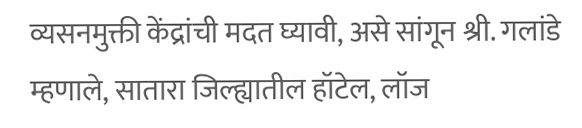व्यसनमुक्ती केंद्रांची मदत घ्यावी, असे सांगून श्री. गलांडे म्हणाले, सातारा जिल्ह्यातील हॉटेल, लॉज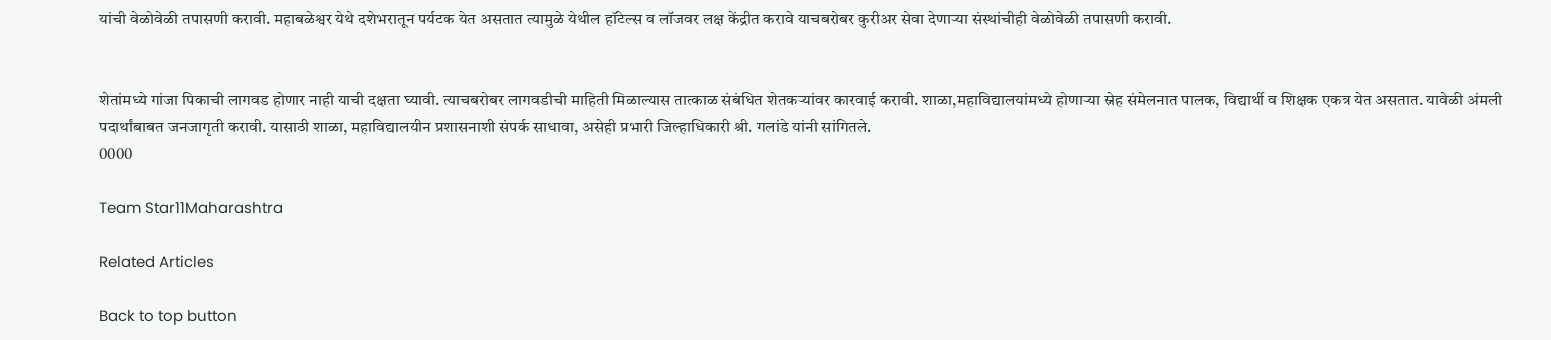यांची वेळोवेळी तपासणी करावी. महाबळेश्वर येथे दशेभरातून पर्यटक येत असतात त्यामुळे येथील हॉटेल्स व लॉजवर लक्ष केंद्रीत करावे याचबरोबर कुरीअर सेवा देणाऱ्या संस्थांचीही वेळोवेळी तपासणी करावी.


शेतांमध्ये गांजा पिकाची लागवड होणार नाही याची दक्षता घ्यावी. त्याचबरोबर लागवडीची माहिती मिळाल्यास तात्काळ संबंधित शेतकऱ्यांवर कारवाई करावी. शाळा,महाविद्यालयांमध्ये होणाऱ्या स्नेह संमेलनात पालक, विद्यार्थी व शिक्षक एकत्र येत असतात. यावेळी अंमली पदार्थांबाबत जनजागृती करावी. यासाठी शाळा, महाविद्यालयीन प्रशासनाशी संपर्क साधावा, असेही प्रभारी जिल्हाधिकारी श्री. गलांडे यांनी सांगितले.
0000

Team Star11Maharashtra

Related Articles

Back to top button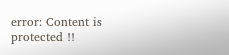error: Content is protected !!